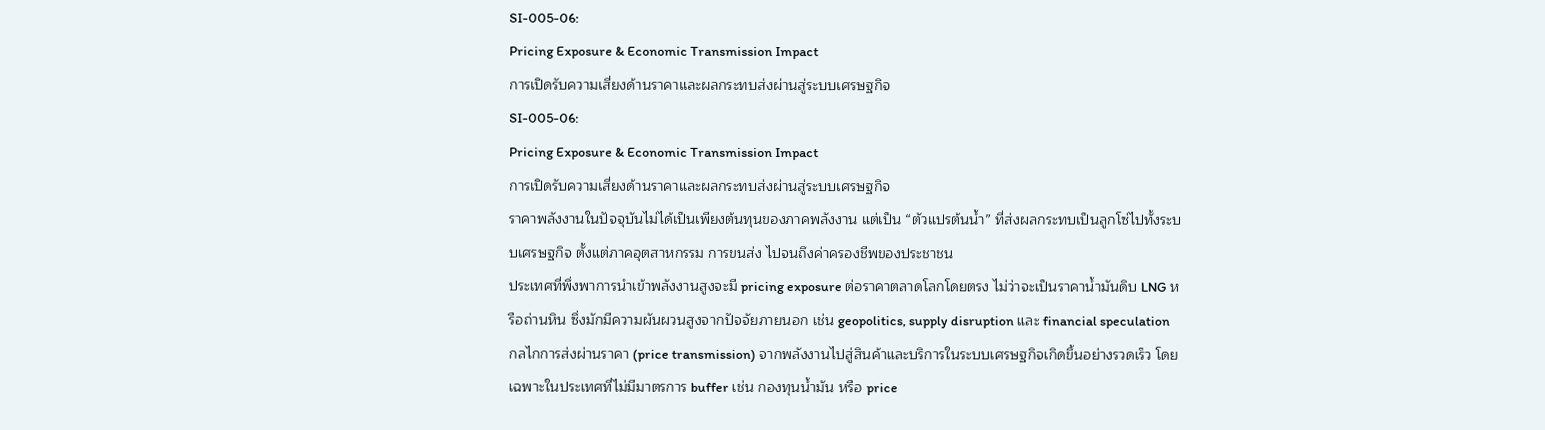SI-005-06:
Pricing Exposure & Economic Transmission Impact
การเปิดรับความเสี่ยงด้านราคาและผลกระทบส่งผ่านสู่ระบบเศรษฐกิจ
SI-005-06:
Pricing Exposure & Economic Transmission Impact
การเปิดรับความเสี่ยงด้านราคาและผลกระทบส่งผ่านสู่ระบบเศรษฐกิจ
ราคาพลังงานในปัจจุบันไม่ได้เป็นเพียงต้นทุนของภาคพลังงาน แต่เป็น “ตัวแปรต้นน้ำ” ที่ส่งผลกระทบเป็นลูกโซ่ไปทั้งระบบเศรษฐกิจ ตั้งแต่ภาคอุตสาหกรรม การขนส่ง ไปจนถึงค่าครองชีพของประชาชน
ประเทศที่พึ่งพาการนำเข้าพลังงานสูงจะมี pricing exposure ต่อราคาตลาดโลกโดยตรง ไม่ว่าจะเป็นราคาน้ำมันดิบ LNG หรือถ่านหิน ซึ่งมักมีความผันผวนสูงจากปัจจัยภายนอก เช่น geopolitics, supply disruption และ financial speculation
กลไกการส่งผ่านราคา (price transmission) จากพลังงานไปสู่สินค้าและบริการในระบบเศรษฐกิจเกิดขึ้นอย่างรวดเร็ว โดยเฉพาะในประเทศที่ไม่มีมาตรการ buffer เช่น กองทุนน้ำมัน หรือ price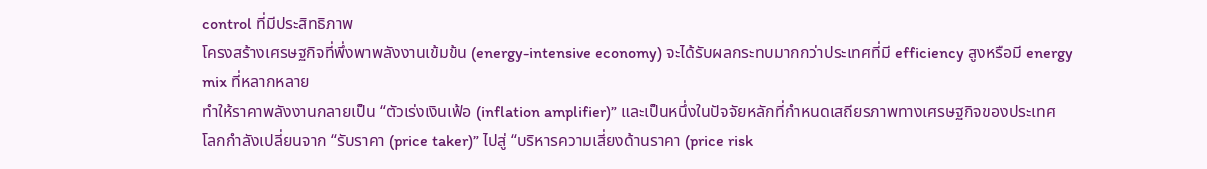control ที่มีประสิทธิภาพ
โครงสร้างเศรษฐกิจที่พึ่งพาพลังงานเข้มข้น (energy-intensive economy) จะได้รับผลกระทบมากกว่าประเทศที่มี efficiency สูงหรือมี energy mix ที่หลากหลาย
ทำให้ราคาพลังงานกลายเป็น “ตัวเร่งเงินเฟ้อ (inflation amplifier)” และเป็นหนึ่งในปัจจัยหลักที่กำหนดเสถียรภาพทางเศรษฐกิจของประเทศ
โลกกำลังเปลี่ยนจาก “รับราคา (price taker)” ไปสู่ “บริหารความเสี่ยงด้านราคา (price risk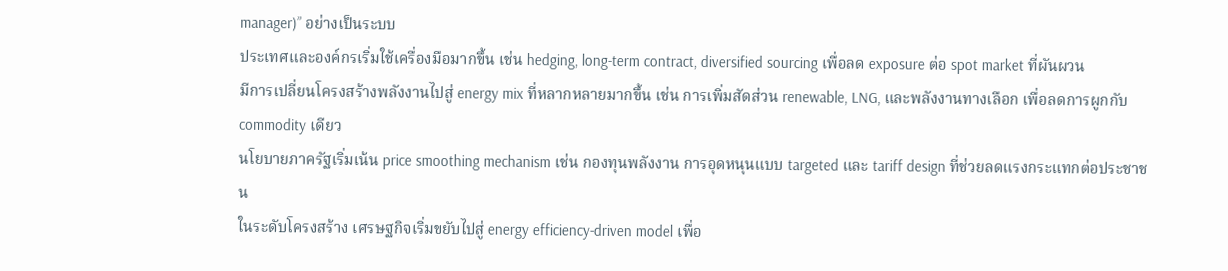manager)” อย่างเป็นระบบ
ประเทศและองค์กรเริ่มใช้เครื่องมือมากขึ้น เช่น hedging, long-term contract, diversified sourcing เพื่อลด exposure ต่อ spot market ที่ผันผวน
มีการเปลี่ยนโครงสร้างพลังงานไปสู่ energy mix ที่หลากหลายมากขึ้น เช่น การเพิ่มสัดส่วน renewable, LNG, และพลังงานทางเลือก เพื่อลดการผูกกับ commodity เดียว
นโยบายภาครัฐเริ่มเน้น price smoothing mechanism เช่น กองทุนพลังงาน การอุดหนุนแบบ targeted และ tariff design ที่ช่วยลดแรงกระแทกต่อประชาชน
ในระดับโครงสร้าง เศรษฐกิจเริ่มขยับไปสู่ energy efficiency-driven model เพื่อ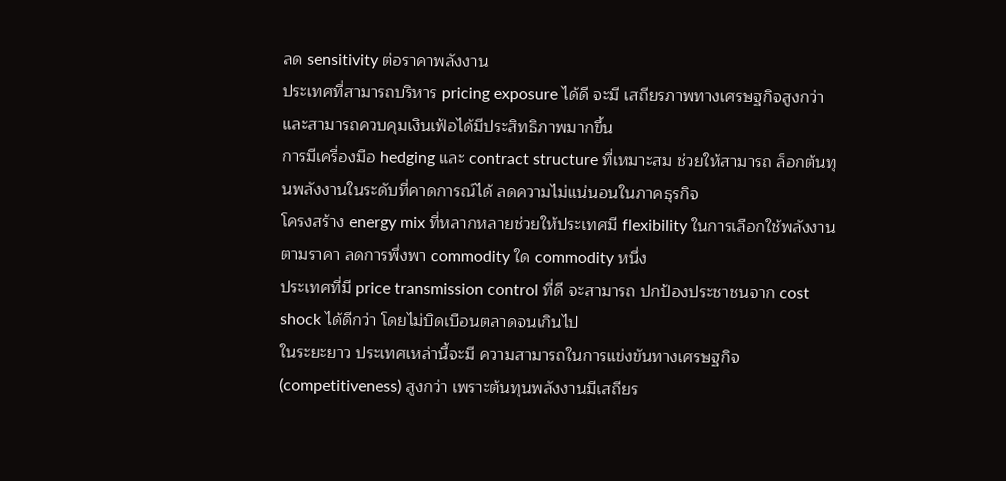ลด sensitivity ต่อราคาพลังงาน
ประเทศที่สามารถบริหาร pricing exposure ได้ดี จะมี เสถียรภาพทางเศรษฐกิจสูงกว่า และสามารถควบคุมเงินเฟ้อได้มีประสิทธิภาพมากขึ้น
การมีเครื่องมือ hedging และ contract structure ที่เหมาะสม ช่วยให้สามารถ ล็อกต้นทุนพลังงานในระดับที่คาดการณ์ได้ ลดความไม่แน่นอนในภาคธุรกิจ
โครงสร้าง energy mix ที่หลากหลายช่วยให้ประเทศมี flexibility ในการเลือกใช้พลังงานตามราคา ลดการพึ่งพา commodity ใด commodity หนึ่ง
ประเทศที่มี price transmission control ที่ดี จะสามารถ ปกป้องประชาชนจาก cost shock ได้ดีกว่า โดยไม่บิดเบือนตลาดจนเกินไป
ในระยะยาว ประเทศเหล่านี้จะมี ความสามารถในการแข่งขันทางเศรษฐกิจ (competitiveness) สูงกว่า เพราะต้นทุนพลังงานมีเสถียร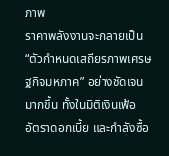ภาพ
ราคาพลังงานจะกลายเป็น “ตัวกำหนดเสถียรภาพเศรษฐกิจมหภาค” อย่างชัดเจนมากขึ้น ทั้งในมิติเงินเฟ้อ อัตราดอกเบี้ย และกำลังซื้อ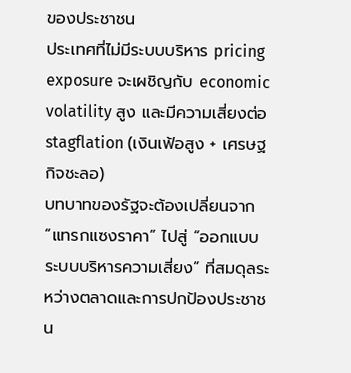ของประชาชน
ประเทศที่ไม่มีระบบบริหาร pricing exposure จะเผชิญกับ economic volatility สูง และมีความเสี่ยงต่อ stagflation (เงินเฟ้อสูง + เศรษฐกิจชะลอ)
บทบาทของรัฐจะต้องเปลี่ยนจาก “แทรกแซงราคา” ไปสู่ “ออกแบบระบบบริหารความเสี่ยง” ที่สมดุลระหว่างตลาดและการปกป้องประชาชน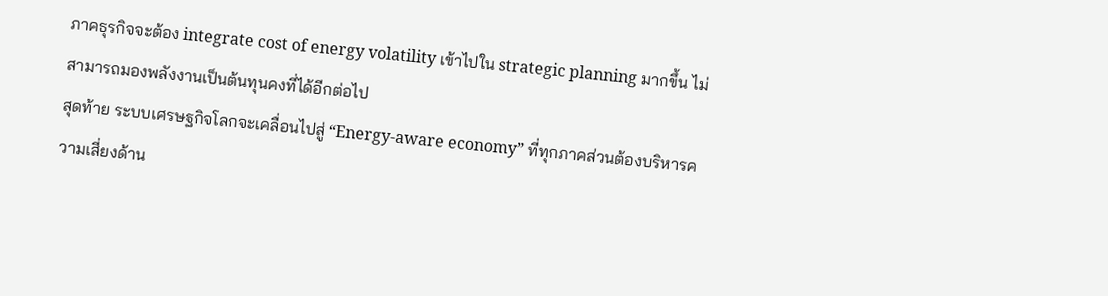ภาคธุรกิจจะต้อง integrate cost of energy volatility เข้าไปใน strategic planning มากขึ้น ไม่สามารถมองพลังงานเป็นต้นทุนคงที่ได้อีกต่อไป
สุดท้าย ระบบเศรษฐกิจโลกจะเคลื่อนไปสู่ “Energy-aware economy” ที่ทุกภาคส่วนต้องบริหารความเสี่ยงด้าน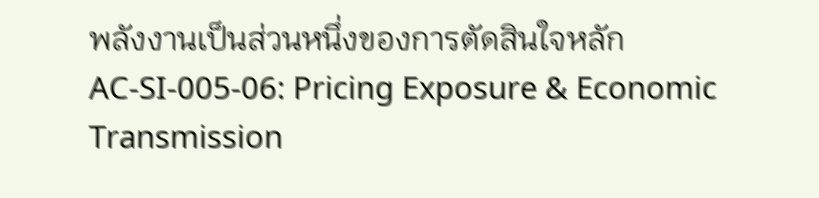พลังงานเป็นส่วนหนึ่งของการตัดสินใจหลัก
AC-SI-005-06: Pricing Exposure & Economic Transmission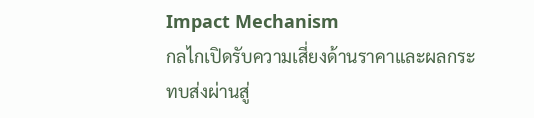Impact Mechanism
กลไกเปิดรับความเสี่ยงด้านราคาและผลกระทบส่งผ่านสู่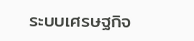ระบบเศรษฐกิจ